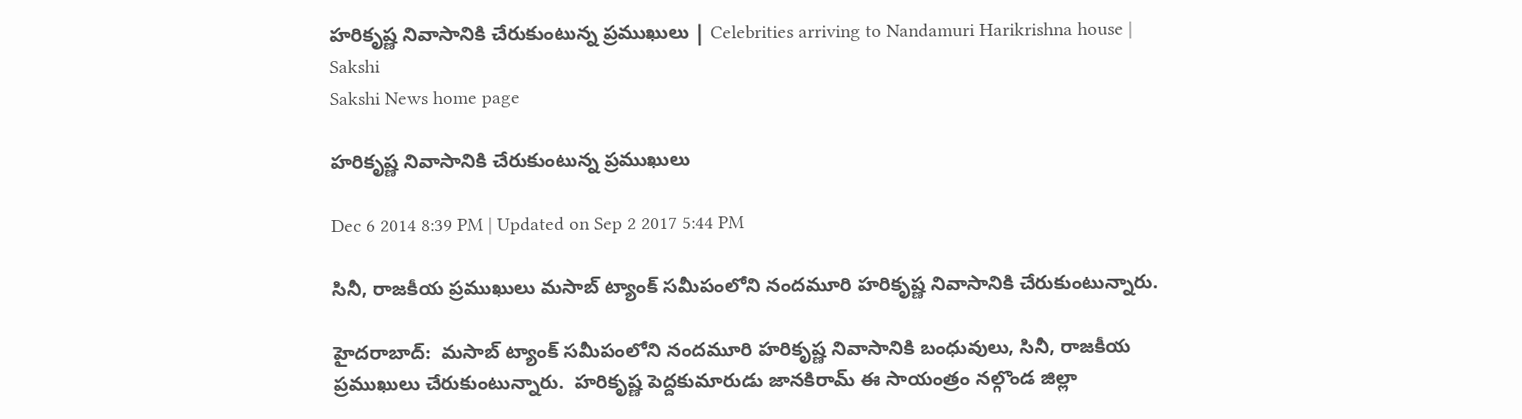హరికృష్ణ నివాసానికి చేరుకుంటున్న ప్రముఖులు | Celebrities arriving to Nandamuri Harikrishna house | Sakshi
Sakshi News home page

హరికృష్ణ నివాసానికి చేరుకుంటున్న ప్రముఖులు

Dec 6 2014 8:39 PM | Updated on Sep 2 2017 5:44 PM

సినీ, రాజకీయ ప్రముఖులు మసాబ్ ట్యాంక్ సమీపంలోని నందమూరి హరికృష్ణ నివాసానికి చేరుకుంటున్నారు.

హైదరాబాద్:  మసాబ్ ట్యాంక్ సమీపంలోని నందమూరి హరికృష్ణ నివాసానికి బంధువులు, సినీ, రాజకీయ ప్రముఖులు చేరుకుంటున్నారు.  హరికృష్ణ పెద్దకుమారుడు జానకిరామ్ ఈ సాయంత్రం నల్గొండ జిల్లా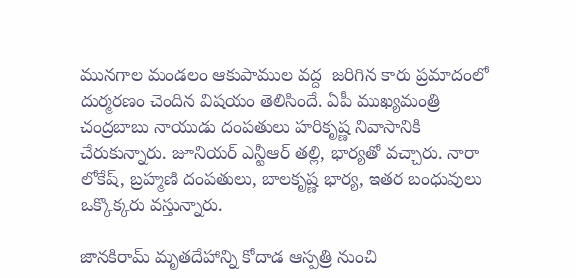మునగాల మండలం ఆకుపాముల వద్ద  జరిగిన కారు ప్రమాదంలో  దుర్మరణం చెందిన విషయం తెలిసిందే. ఏపీ ముఖ్యమంత్రి చంద్రబాబు నాయుడు దంపతులు హరికృష్ణ నివాసానికి చేరుకున్నారు. జూనియర్ ఎన్టీఆర్ తల్లి, భార్యతో వచ్చారు. నారా లోకేష్, బ్రహ్మణి దంపతులు, బాలకృష్ణ భార్య, ఇతర బంధువులు ఒక్కొక్కరు వస్తున్నారు.

జానకిరామ్ మృతదేహాన్ని కోదాడ ఆస్పత్రి నుంచి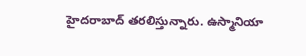హైదరాబాద్ తరలిస్తున్నారు. ఉస్మానియా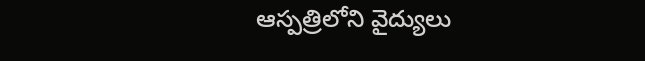ఆస్పత్రిలోని వైద్యులు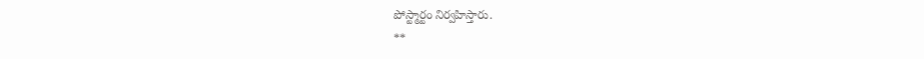పోస్ట్మార్టం నిర్వహిస్తారు.
**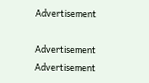Advertisement

Advertisement
Advertisement